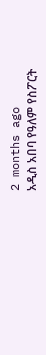2 months ago
አዲስ አበባ የዓለም የስፖርት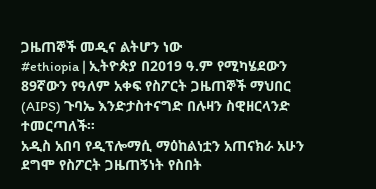ጋዜጠኞች መዲና ልትሆን ነው
#ethiopia | ኢትዮጵያ በ2019 ዓ.ም የሚካሄደውን 89ኛውን የዓለም አቀፍ የስፖርት ጋዜጠኞች ማህበር (AIPS) ጉባኤ እንድታስተናግድ በሉዛን ስዊዘርላንድ ተመርጣለች።
አዲስ አበባ የዲፕሎማሲ ማዕከልነቷን አጠናክራ አሁን ደግሞ የስፖርት ጋዜጠኝነት የስበት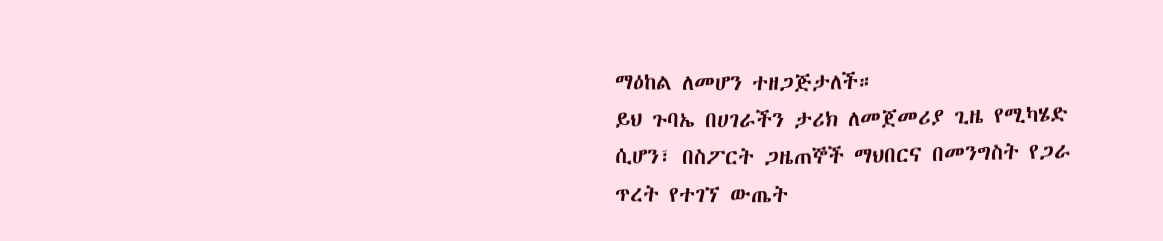ማዕከል ለመሆን ተዘጋጅታለች።
ይህ ጉባኤ በሀገራችን ታሪክ ለመጀመሪያ ጊዜ የሚካሄድ ሲሆን፣ በስፖርት ጋዜጠኞች ማህበርና በመንግስት የጋራ ጥረት የተገኘ ውጤት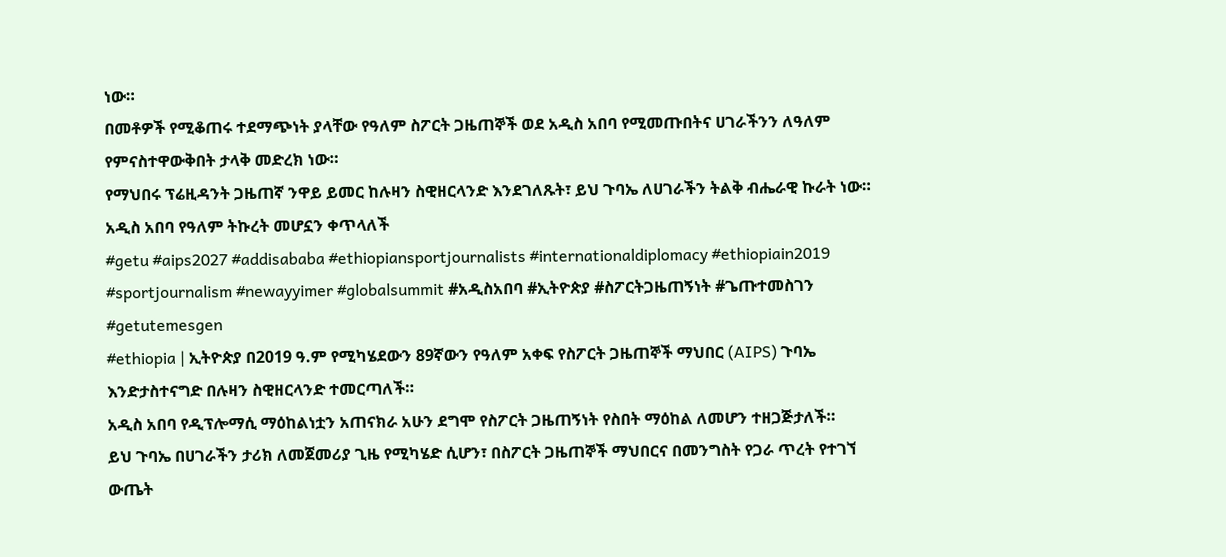ነው።
በመቶዎች የሚቆጠሩ ተደማጭነት ያላቸው የዓለም ስፖርት ጋዜጠኞች ወደ አዲስ አበባ የሚመጡበትና ሀገራችንን ለዓለም የምናስተዋውቅበት ታላቅ መድረክ ነው።
የማህበሩ ፕሬዚዳንት ጋዜጠኛ ንዋይ ይመር ከሉዛን ስዊዘርላንድ እንደገለጹት፣ ይህ ጉባኤ ለሀገራችን ትልቅ ብሔራዊ ኩራት ነው።
አዲስ አበባ የዓለም ትኩረት መሆኗን ቀጥላለች
#getu #aips2027 #addisababa #ethiopiansportjournalists #internationaldiplomacy #ethiopiain2019 #sportjournalism #newayyimer #globalsummit #አዲስአበባ #ኢትዮጵያ #ስፖርትጋዜጠኝነት #ጌጡተመስገን #getutemesgen
#ethiopia | ኢትዮጵያ በ2019 ዓ.ም የሚካሄደውን 89ኛውን የዓለም አቀፍ የስፖርት ጋዜጠኞች ማህበር (AIPS) ጉባኤ እንድታስተናግድ በሉዛን ስዊዘርላንድ ተመርጣለች።
አዲስ አበባ የዲፕሎማሲ ማዕከልነቷን አጠናክራ አሁን ደግሞ የስፖርት ጋዜጠኝነት የስበት ማዕከል ለመሆን ተዘጋጅታለች።
ይህ ጉባኤ በሀገራችን ታሪክ ለመጀመሪያ ጊዜ የሚካሄድ ሲሆን፣ በስፖርት ጋዜጠኞች ማህበርና በመንግስት የጋራ ጥረት የተገኘ ውጤት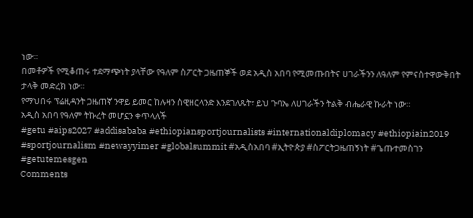ነው።
በመቶዎች የሚቆጠሩ ተደማጭነት ያላቸው የዓለም ስፖርት ጋዜጠኞች ወደ አዲስ አበባ የሚመጡበትና ሀገራችንን ለዓለም የምናስተዋውቅበት ታላቅ መድረክ ነው።
የማህበሩ ፕሬዚዳንት ጋዜጠኛ ንዋይ ይመር ከሉዛን ስዊዘርላንድ እንደገለጹት፣ ይህ ጉባኤ ለሀገራችን ትልቅ ብሔራዊ ኩራት ነው።
አዲስ አበባ የዓለም ትኩረት መሆኗን ቀጥላለች
#getu #aips2027 #addisababa #ethiopiansportjournalists #internationaldiplomacy #ethiopiain2019 #sportjournalism #newayyimer #globalsummit #አዲስአበባ #ኢትዮጵያ #ስፖርትጋዜጠኝነት #ጌጡተመስገን #getutemesgen
Comments